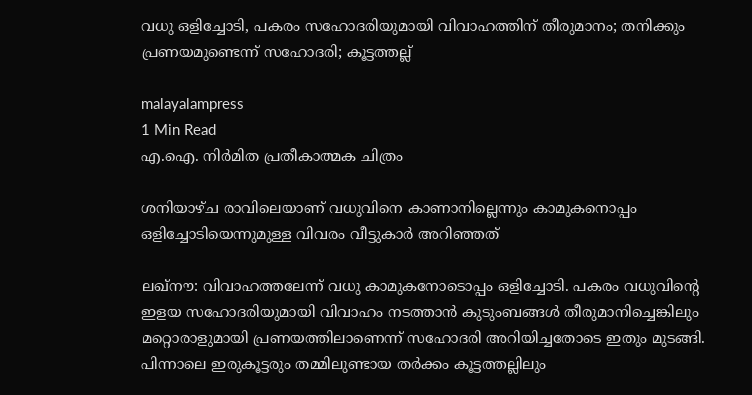വധു ഒളിച്ചോടി, പകരം സഹോദരിയുമായി വിവാഹത്തിന് തീരുമാനം; തനിക്കും പ്രണയമുണ്ടെന്ന് സഹോദരി; കൂട്ടത്തല്ല്

malayalampress
1 Min Read
എ.ഐ. നിര്‍മിത പ്രതീകാത്മക ചിത്രം

ശനിയാഴ്ച രാവിലെയാണ് വധുവിനെ കാണാനില്ലെന്നും കാമുകനൊപ്പം ഒളിച്ചോടിയെന്നുമുള്ള വിവരം വീട്ടുകാർ അറിഞ്ഞത്

ലഖ്നൗ: വിവാഹത്തലേന്ന് വധു കാമുകനോടൊപ്പം ഒളിച്ചോടി. പകരം വധുവിന്റെ ഇളയ സഹോദരിയുമായി വിവാഹം നടത്താൻ കുടുംബങ്ങൾ തീരുമാനിച്ചെങ്കിലും മറ്റൊരാളുമായി പ്രണയത്തിലാണെന്ന് സഹോദരി അറിയിച്ചതോടെ ഇതും മുടങ്ങി. പിന്നാലെ ഇരുകൂട്ടരും തമ്മിലുണ്ടായ തർക്കം കൂട്ടത്തല്ലിലും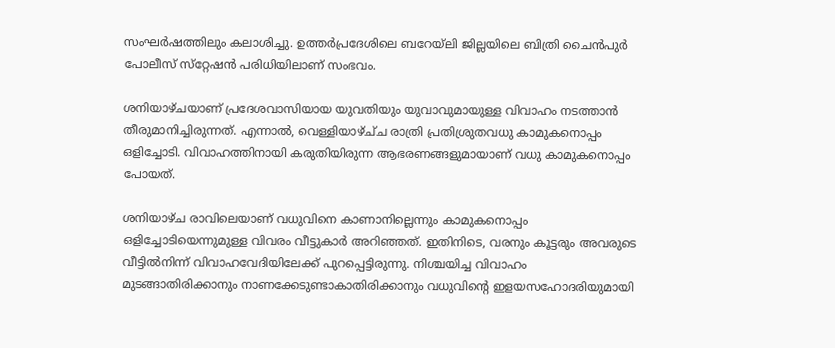സംഘർഷത്തിലും കലാശിച്ചു. ഉത്തർപ്രദേശിലെ ബറേയ്ല‌ി ജില്ലയിലെ ബിത്രി ചൈൻപുർ പോലീസ് സ്‌റ്റേഷൻ പരിധിയിലാണ് സംഭവം.

ശനിയാഴ്ചയാണ് പ്രദേശവാസിയായ യുവതിയും യുവാവുമായുള്ള വിവാഹം നടത്താൻ തീരുമാനിച്ചിരുന്നത്. എന്നാൽ, വെള്ളിയാഴ്ച്‌ച രാത്രി പ്രതിശ്രുതവധു കാമുകനൊപ്പം ഒളിച്ചോടി. വിവാഹത്തിനായി കരുതിയിരുന്ന ആഭരണങ്ങളുമായാണ് വധു കാമുകനൊപ്പം പോയത്.

ശനിയാഴ്ച രാവിലെയാണ് വധുവിനെ കാണാനില്ലെന്നും കാമുകനൊപ്പം ഒളിച്ചോടിയെന്നുമുള്ള വിവരം വീട്ടുകാർ അറിഞ്ഞത്. ഇതിനിടെ, വരനും കൂട്ടരും അവരുടെ വീട്ടിൽനിന്ന് വിവാഹവേദിയിലേക്ക് പുറപ്പെട്ടിരുന്നു. നിശ്ചയിച്ച വിവാഹം മുടങ്ങാതിരിക്കാനും നാണക്കേടുണ്ടാകാതിരിക്കാനും വധുവിന്റെ ഇളയസഹോദരിയുമായി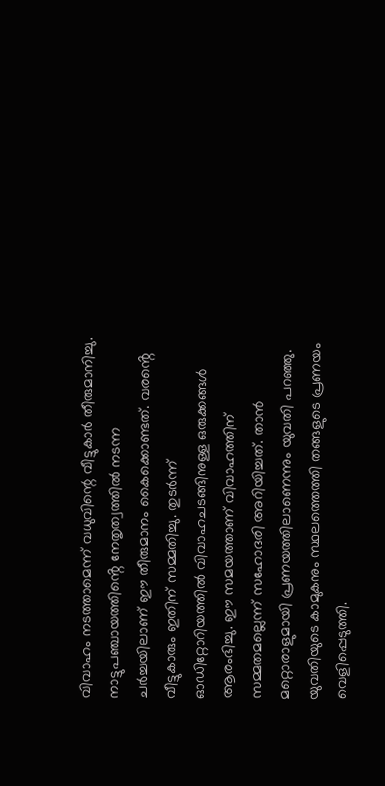വിവാഹം നടത്താമെന്ന് വധുവിന്റെ വീട്ടുകാർ തീരുമാനിച്ചു. നാട്ടുപഞ്ചായത്തിൻ്റെ നേതൃത്വത്തിൽ നടന്ന ചർച്ചയിലാണ് ഈ തീരുമാനം കൈക്കൊണ്ടത്. വരൻ്റെ വീട്ടുകാരും ഇതിന് സമ്മതിച്ചു. തുടർന്ന് ഓഡിറ്റോറിയത്തിൽ വിവാഹചടങ്ങിനുള്ള ഒരുക്കങ്ങൾ ആരംഭിച്ചു. ഈ സമയത്താണ് വിവാഹത്തിന് സമ്മതമല്ലെന്ന് സഹോദരി അറിയിച്ചത്. താൻ മറ്റൊരാളുമായി പ്രണയത്തിലാണെന്നും യുവതി പറഞ്ഞു. യുവതിയുടെ കാമുകനും സ്ഥലത്തെത്തി തങ്ങളുടെ പ്രണയം വെളിപ്പെടുത്തി.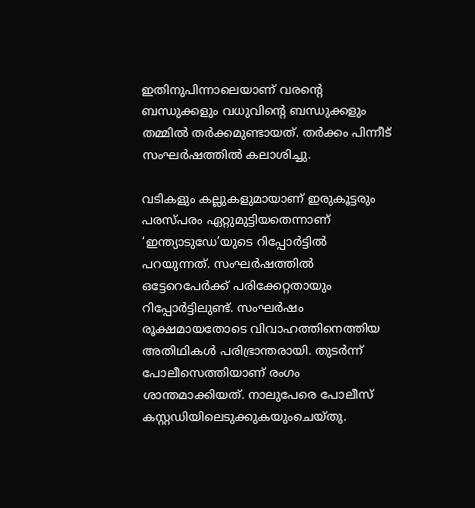ഇതിനുപിന്നാലെയാണ് വരൻ്റെ ബന്ധുക്കളും വധുവിന്റെ ബന്ധുക്കളും തമ്മിൽ തർക്കമുണ്ടായത്. തർക്കം പിന്നീട് സംഘർഷത്തിൽ കലാശിച്ചു.

വടികളും കല്ലുകളുമായാണ് ഇരുകൂട്ടരും പരസ്‌പരം ഏറ്റുമുട്ടിയതെന്നാണ് ‘ഇന്ത്യാടുഡേ’യുടെ റിപ്പോർട്ടിൽ പറയുന്നത്. സംഘർഷത്തിൽ ഒട്ടേറെപേർക്ക് പരിക്കേറ്റതായും റിപ്പോർട്ടിലുണ്ട്. സംഘർഷം രൂക്ഷമായതോടെ വിവാഹത്തിനെത്തിയ അതിഥികൾ പരിഭ്രാന്തരായി. തുടർന്ന് പോലീസെത്തിയാണ് രംഗം ശാന്തമാക്കിയത്. നാലുപേരെ പോലീസ് കസ്റ്റഡിയിലെടുക്കുകയുംചെയ്തു.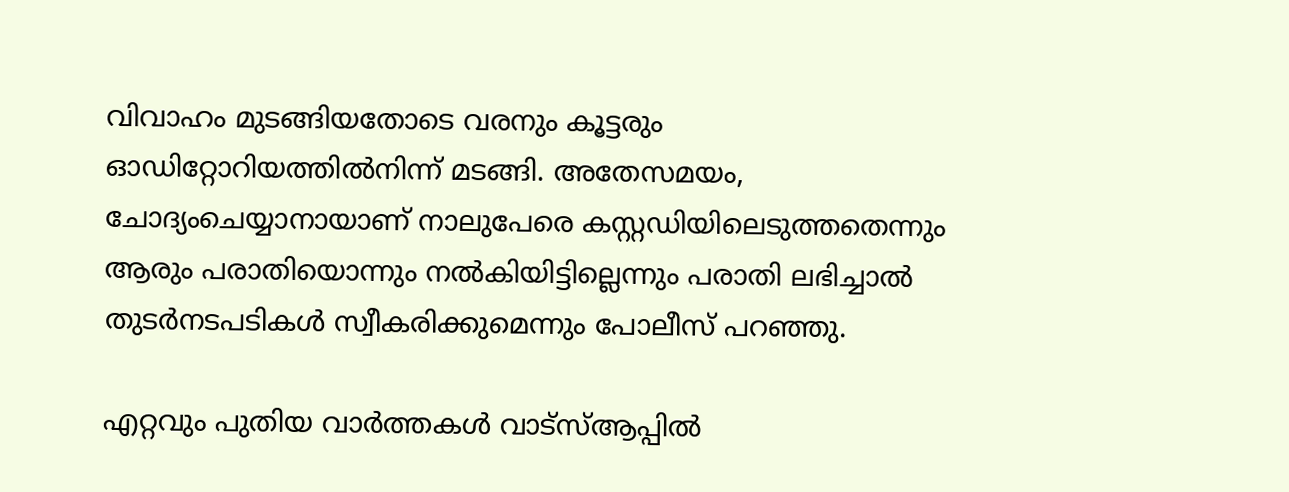വിവാഹം മുടങ്ങിയതോടെ വരനും കൂട്ടരും ഓഡിറ്റോറിയത്തിൽനിന്ന് മടങ്ങി. അതേസമയം, ചോദ്യംചെയ്യാനായാണ് നാലുപേരെ കസ്റ്റഡിയിലെടുത്തതെന്നും ആരും പരാതിയൊന്നും നൽകിയിട്ടില്ലെന്നും പരാതി ലഭിച്ചാൽ തുടർനടപടികൾ സ്വീകരിക്കുമെന്നും പോലീസ് പറഞ്ഞു.

എറ്റവും പുതിയ വാർത്തകൾ വാട്സ്ആപ്പിൽ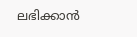ലഭിക്കാൻ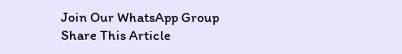Join Our WhatsApp Group
Share This Article